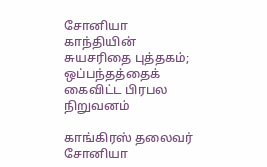சோனியா காந்தியின் சுயசரிதை புத்தகம்; ஒப்பந்தத்தைக் கைவிட்ட பிரபல நிறுவனம்

காங்கிரஸ் தலைவர் சோனியா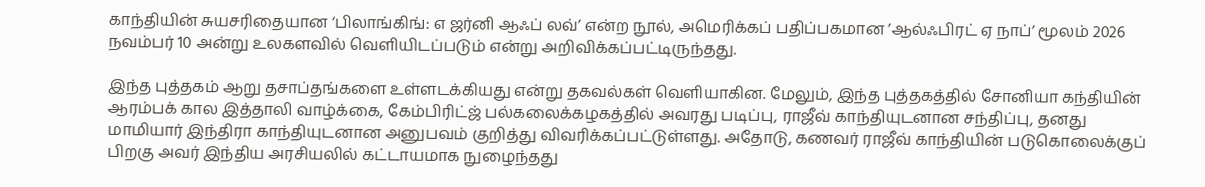காந்தியின் சுயசரிதையான ‘பிலாங்கிங்: எ ஜர்னி ஆஃப் லவ்’ என்ற நூல், அமெரிக்கப் பதிப்பகமான ’ஆல்ஃபிரட் ஏ நாப்’ மூலம் 2026 நவம்பர் 10 அன்று உலகளவில் வெளியிடப்படும் என்று அறிவிக்கப்பட்டிருந்தது.

இந்த புத்தகம் ஆறு தசாப்தங்களை உள்ளடக்கியது என்று தகவல்கள் வெளியாகின. மேலும், இந்த புத்தகத்தில் சோனியா கந்தியின் ஆரம்பக் கால இத்தாலி வாழ்க்கை, கேம்பிரிட்ஜ் பல்கலைக்கழகத்தில் அவரது படிப்பு, ராஜீவ் காந்தியுடனான சந்திப்பு, தனது மாமியார் இந்திரா காந்தியுடனான அனுபவம் குறித்து விவரிக்கப்பட்டுள்ளது. அதோடு, கணவர் ராஜீவ் காந்தியின் படுகொலைக்குப் பிறகு அவர் இந்திய அரசியலில் கட்டாயமாக நுழைந்தது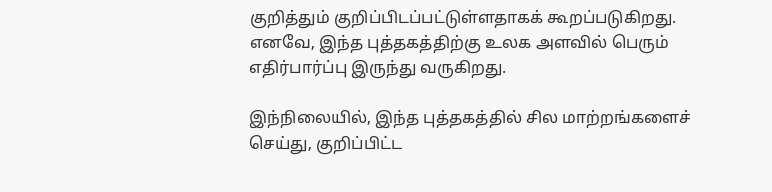குறித்தும் குறிப்பிடப்பட்டுள்ளதாகக் கூறப்படுகிறது. எனவே, இந்த புத்தகத்திற்கு உலக அளவில் பெரும் எதிர்பார்ப்பு இருந்து வருகிறது.

இந்நிலையில், இந்த புத்தகத்தில் சில மாற்றங்களைச் செய்து, குறிப்பிட்ட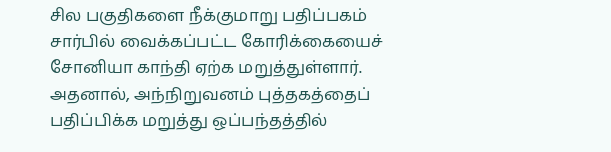சில பகுதிகளை நீக்குமாறு பதிப்பகம் சார்பில் வைக்கப்பட்ட கோரிக்கையைச் சோனியா காந்தி ஏற்க மறுத்துள்ளார். அதனால், அந்நிறுவனம் புத்தகத்தைப் பதிப்பிக்க மறுத்து ஒப்பந்தத்தில்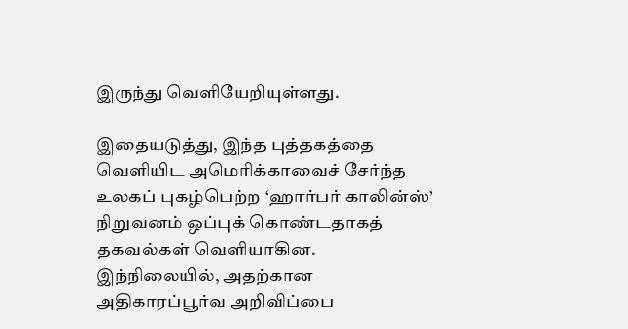இருந்து வெளியேறியுள்ளது.

இதையடுத்து, இந்த புத்தகத்தை வெளியிட அமெரிக்காவைச் சேர்ந்த உலகப் புகழ்பெற்ற ‘ஹார்பர் காலின்ஸ்’ நிறுவனம் ஒப்புக் கொண்டதாகத் தகவல்கள் வெளியாகின. இந்நிலையில், அதற்கான அதிகாரப்பூர்வ அறிவிப்பை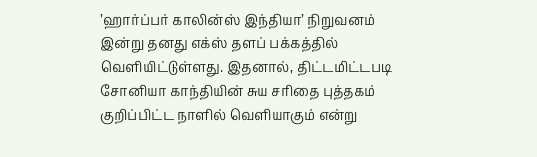’ஹார்ப்பர் காலின்ஸ் இந்தியா’ நிறுவனம் இன்று தனது எக்ஸ் தளப் பக்கத்தில் வெளியிட்டுள்ளது. இதனால், திட்டமிட்டபடி சோனியா காந்தியின் சுய சரிதை புத்தகம் குறிப்பிட்ட நாளில் வெளியாகும் என்று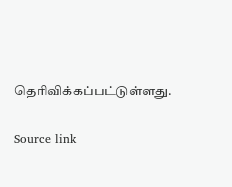தெரிவிக்கப்பட்டுள்ளது.

Source link